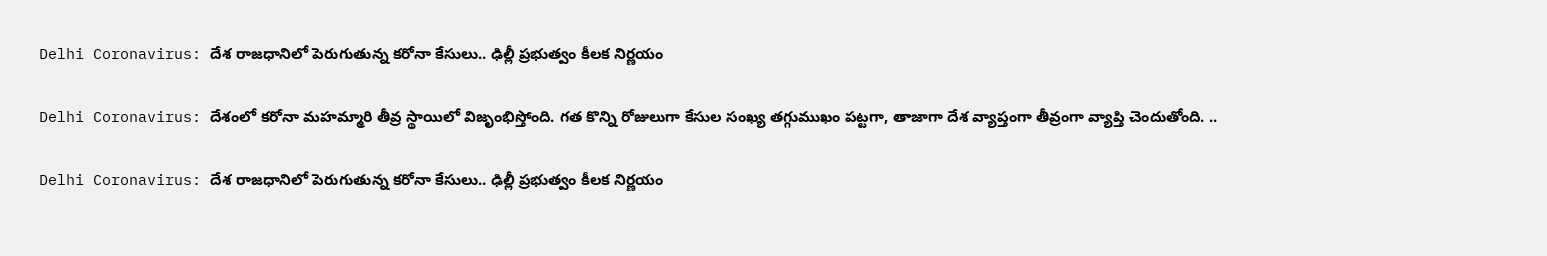Delhi Coronavirus: దేశ రాజధానిలో పెరుగుతున్న కరోనా కేసులు.. ఢిల్లీ ప్రభుత్వం కీలక నిర్ణయం

Delhi Coronavirus: దేశంలో కరోనా మహమ్మారి తీవ్ర స్థాయిలో విజృంభిస్తోంది. గత కొన్ని రోజులుగా కేసుల సంఖ్య తగ్గుముఖం పట్టగా, తాజాగా దేశ వ్యాప్తంగా తీవ్రంగా వ్యాప్తి చెందుతోంది. ..

Delhi Coronavirus: దేశ రాజధానిలో పెరుగుతున్న కరోనా కేసులు.. ఢిల్లీ ప్రభుత్వం కీలక నిర్ణయం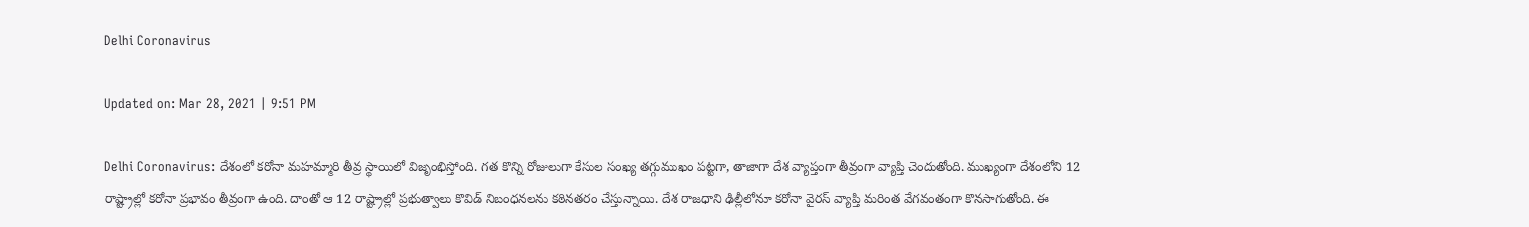Delhi Coronavirus

Updated on: Mar 28, 2021 | 9:51 PM

Delhi Coronavirus: దేశంలో కరోనా మహమ్మారి తీవ్ర స్థాయిలో విజృంభిస్తోంది. గత కొన్ని రోజులుగా కేసుల సంఖ్య తగ్గుముఖం పట్టగా, తాజాగా దేశ వ్యాప్తంగా తీవ్రంగా వ్యాప్తి చెందుతోంది. ముఖ్యంగా దేశంలోని 12 రాష్ట్రాల్లో కరోనా ప్రభావం తీవ్రంగా ఉంది. దాంతో ఆ 12 రాష్ట్రాల్లో ప్ర‌భుత్వాలు కొవిడ్ నిబంధ‌న‌ల‌ను క‌ఠిన‌త‌రం చేస్తున్నాయి. దేశ రాజ‌ధాని ఢిల్లీలోనూ క‌రోనా వైర‌స్ వ్యాప్తి మరింత వేగవంతంగా కొనసాగుతోంది. ఈ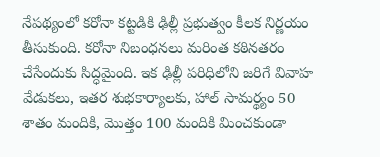నేపథ్యంలో కరోనా కట్టడికి ఢిల్లీ ప్రభుత్వం కీలక నిర్ణయం తీసుకుంది. కరోనా నిబంధనలు మరింత కఠినతరం చేసేందుకు సిద్ధమైంది. ఇక ఢిల్లీ పరిధిలోని జరిగే వివాహ వేడుకలు, ఇతర శుభకార్యాలకు, హాల్‌ సామర్థ్యం 50 శాతం మందికి, మొత్తం 100 మందికి మించకుండా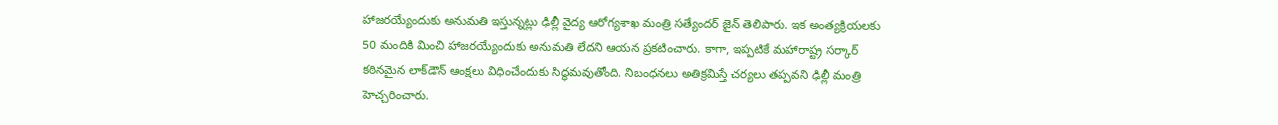హాజరయ్యేందుకు అనుమతి ఇస్తున్నట్లు ఢిల్లీ వైద్య ఆరోగ్యశాఖ మంత్రి సత్యేందర్‌ జైన్‌ తెలిపారు. ఇక అంత్యక్రియలకు 50 మందికి మించి హాజరయ్యేందుకు అనుమతి లేదని ఆయన ప్రకటించారు. కాగా, ఇప్పటికే మహారాష్ట్ర సర్కార్‌ కఠినమైన లాక్‌డౌన్‌ ఆంక్షలు విధించేందుకు సిద్ధమవుతోంది. నిబంధనలు అతిక్రమిస్తే చర్యలు తప్పవని ఢిల్లీ మంత్రి హెచ్చరించారు.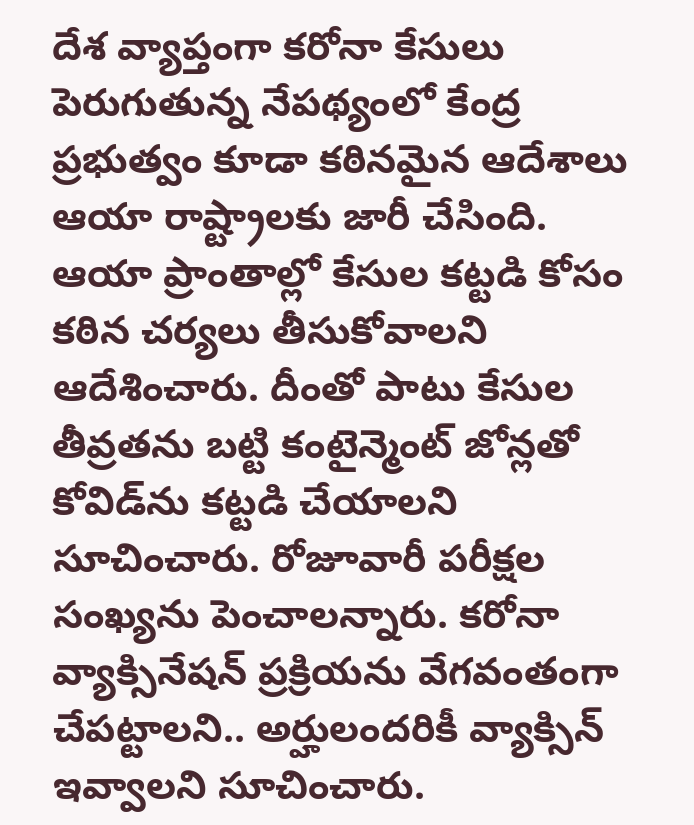దేశ వ్యాప్తంగా కరోనా కేసులు పెరుగుతున్న నేపథ్యంలో కేంద్ర ప్రభుత్వం కూడా కఠినమైన ఆదేశాలు ఆయా రాష్ట్రాలకు జారీ చేసింది. ఆయా ప్రాంతాల్లో కేసుల కట్టడి కోసం కఠిన చర్యలు తీసుకోవాలని ఆదేశించారు. దీంతో పాటు కేసుల తీవ్రతను బట్టి కంటైన్మెంట్ జోన్లతో కోవిడ్‌ను కట్టడి చేయాలని సూచించారు. రోజూవారీ పరీక్షల సంఖ్యను పెంచాలన్నారు. కరోనా వ్యాక్సినేషన్‌ ప్రక్రియను వేగవంతంగా చేపట్టాలని.. అర్హులందరికీ వ్యాక్సిన్‌ ఇవ్వాలని సూచించారు.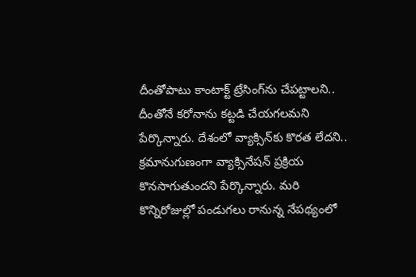దీంతోపాటు కాంటాక్ట్‌ ట్రేసింగ్‌ను చేపట్టాలని.. దీంతోనే కరోనాను కట్టడి చేయగలమని పేర్కొన్నారు. దేశంలో వ్యాక్సిన్‌కు కొరత లేదని.. క్రమానుగుణంగా వ్యాక్సినేషన్‌ ప్రక్రియ కొనసాగుతుందని పేర్కొన్నారు. మరి కొన్నిరోజుల్లో పండుగలు రానున్న నేపథ్యంలో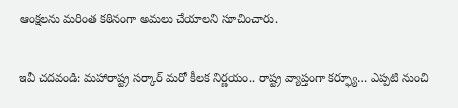ఆంక్షలను మరింత కఠినంగా అమలు చేయాలని సూచించారు.

ఇవీ చదవండి: మహారాష్ట్ర సర్కార్‌ మరో కీలక నిర్ణయం.. రాష్ట్ర వ్యాప్తంగా కర్ఫ్యూ… ఎప్పటి నుంచి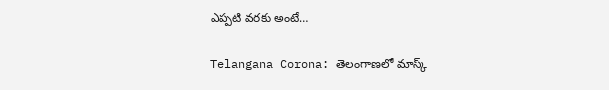ఎప్పటి వరకు అంటే…

Telangana Corona: తెలంగాణలో మాస్క్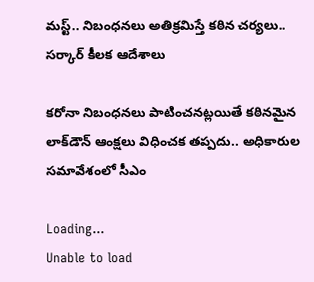మస్ట్.. నిబంధనలు అతిక్రమిస్తే కఠిన చర్యలు.. సర్కార్ కీలక ఆదేశాలు

కరోనా నిబంధనలు పాటించనట్లయితే కఠినమైన లాక్‌డౌన్‌ ఆంక్షలు విధించక తప్పదు.. అధికారుల సమావేశంలో సీఎం

Loading...
Unable to load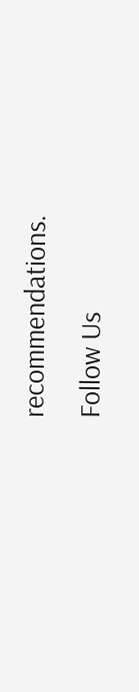recommendations.
Follow Us